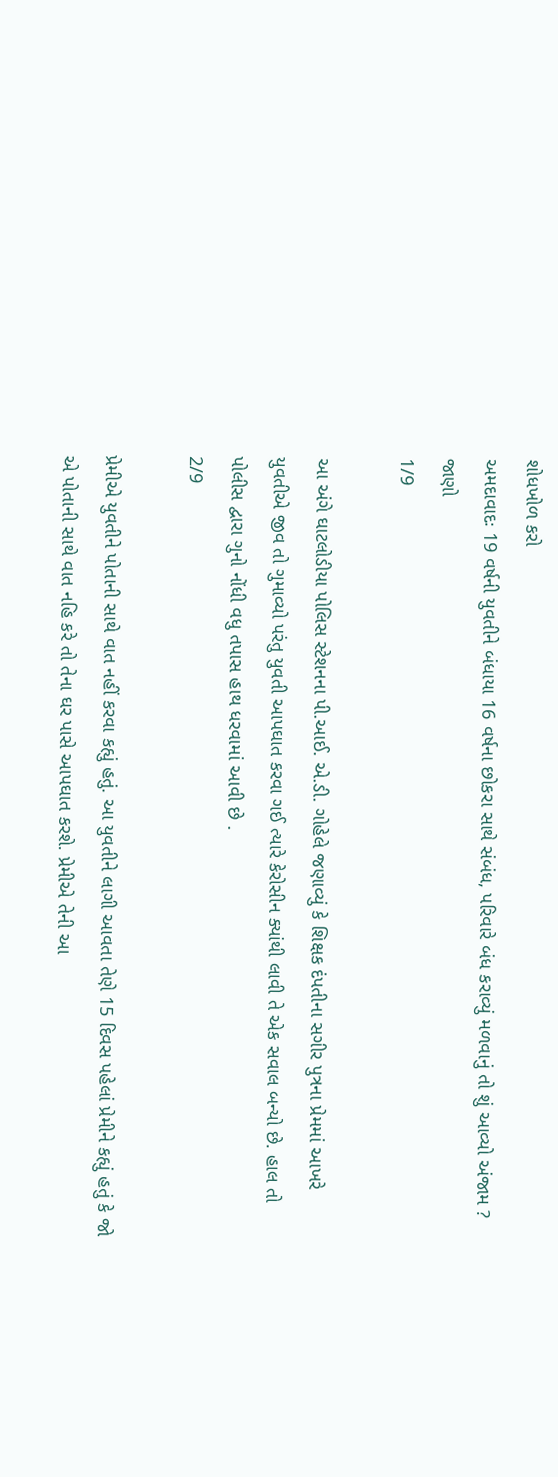શોધખોળ કરો
અમદાવાદઃ 19 વર્ષની યુવતીને બંધાયા 16 વર્ષના છોકરા સાથે સંબંધ, પરિવારે બંધ કરાવ્યું મળવાનું તો શું આવ્યો અંજામ ? જાણો
1/9

આ અંગે ઘાટલોડીયા પોલિસ સ્ટેશનના પી.આઈ. એ.ડી. ગોહેલે જણાવ્યું કે શિક્ષક દંપતીના સગીર પુત્રના પ્રેમમાં આખરે યુવતીએ જીવ તો ગુમાવ્યો પરંતુ યુવતી આપઘાત કરવા ગઈ ત્યારે કેરોસીન ક્યાંથી લાવી તે એક સવાલ બન્યો છે. હાલ તો પોલીસ દ્વારા ગુનો નોંધી વધુ તપાસ હાથ ધરવામાં આવી છે .
2/9

પ્રેમીએ યુવતીને પોતાની સાથે વાત નહીં કરવા કહ્યું હતું. આ યુવતીને લાગી આવતા તેણે 15 દિવસ પહેલાં પ્રેમીને કહ્યું હતું કે જો એ પોતાની સાથે વાત નહિ કરે તો તેના ઘર પાસે આપઘાત કરશે. પ્રેમીએ તેની આ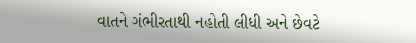વાતને ગંભીરતાથી નહોતી લીધી અને છેવટે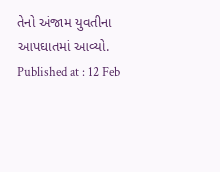તેનો અંજામ યુવતીના આપઘાતમાં આવ્યો.
Published at : 12 Feb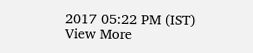2017 05:22 PM (IST)
View More